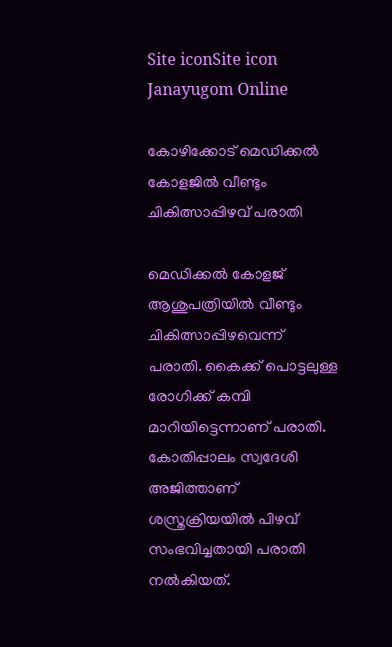Site iconSite icon Janayugom Online

കോഴിക്കോട് മെഡിക്കൽ കോളജിൽ വീണ്ടും ചികിത്സാപ്പിഴവ് പരാതി

മെഡിക്കൽ കോളജ് ആശുപത്രിയിൽ വീണ്ടും ചികിത്സാപ്പിഴവെന്ന് പരാതി. കൈക്ക് പൊട്ടലുള്ള രോഗിക്ക് കമ്പി മാറിയിട്ടെന്നാണ് പരാതി. കോതിപ്പാലം സ്വദേശി അജിത്താണ് ശസ്ത്രക്രിയയിൽ പിഴവ് സംഭവിച്ചതായി പരാതി നല്‍കിയത്.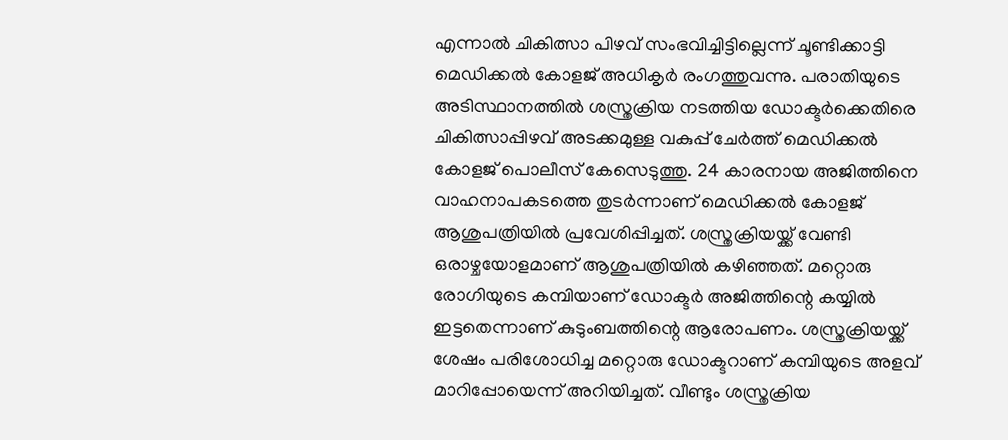എന്നാല്‍ ചികിത്സാ പിഴവ് സംഭവിച്ചിട്ടില്ലെന്ന് ചൂണ്ടിക്കാട്ടി മെഡിക്കൽ കോളജ് അധികൃർ രംഗത്തുവന്നു. പരാതിയുടെ അടിസ്ഥാനത്തില്‍ ശസ്ത്രക്രിയ നടത്തിയ ഡോക്ടർക്കെതിരെ ചികിത്സാപ്പിഴവ് അടക്കമുള്ള വകുപ്പ് ചേർത്ത് മെഡിക്കൽ കോളജ് പൊലീസ് കേസെടുത്തു. 24 കാരനായ അജിത്തിനെ വാഹനാപകടത്തെ തുടർന്നാണ് മെഡിക്കൽ കോളജ് ആശുപത്രിയിൽ പ്രവേശിപ്പിച്ചത്. ശസ്ത്രക്രിയയ്ക്ക് വേണ്ടി ഒരാഴ്ചയോളമാണ് ആശുപത്രിയിൽ കഴിഞ്ഞത്. മറ്റൊരു രോഗിയുടെ കമ്പിയാണ് ഡോക്ടർ അജിത്തിന്റെ കയ്യില്‍ ഇട്ടതെന്നാണ് കുടുംബത്തിന്റെ ആരോപണം. ശസ്ത്രക്രിയയ്ക്ക് ശേഷം പരിശോധിച്ച മറ്റൊരു ഡോക്ടറാണ് കമ്പിയുടെ അളവ് മാറിപ്പോയെന്ന് അറിയിച്ചത്. വീണ്ടും ശസ്ത്രക്രിയ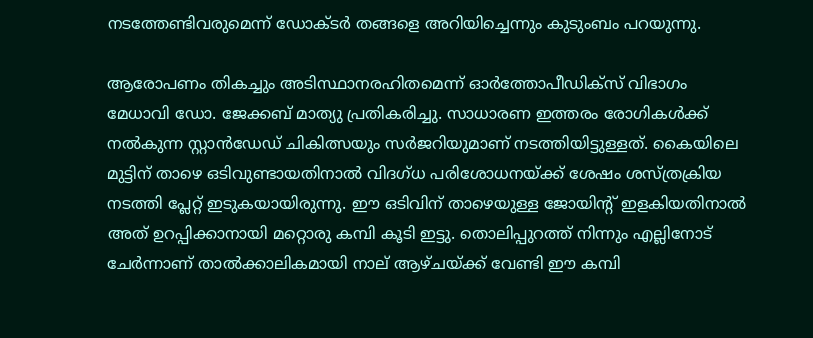നടത്തേണ്ടിവരുമെന്ന് ഡോക്ടർ തങ്ങളെ അറിയിച്ചെന്നും കുടുംബം പറയുന്നു.

ആരോപണം തികച്ചും അടിസ്ഥാനരഹിതമെന്ന് ഓർത്തോപീഡിക്സ് വിഭാഗം മേധാവി ഡോ. ജേക്കബ് മാത്യു പ്രതികരിച്ചു. സാധാരണ ഇത്തരം രോഗികൾക്ക് നൽകുന്ന സ്റ്റാൻഡേഡ് ചികിത്സയും സർജറിയുമാണ് നടത്തിയിട്ടുള്ളത്. കൈയിലെ മുട്ടിന് താഴെ ഒടിവുണ്ടായതിനാൽ വിദഗ്ധ പരിശോധനയ്ക്ക് ശേഷം ശസ്ത്രക്രിയ നടത്തി പ്ലേറ്റ് ഇടുകയായിരുന്നു. ഈ ഒടിവിന് താഴെയുള്ള ജോയിന്റ് ഇളകിയതിനാൽ അത് ഉറപ്പിക്കാനായി മറ്റൊരു കമ്പി കൂടി ഇട്ടു. തൊലിപ്പുറത്ത് നിന്നും എല്ലിനോട് ചേർന്നാണ് താല്‍ക്കാലികമായി നാല് ആഴ്ചയ്ക്ക് വേണ്ടി ഈ കമ്പി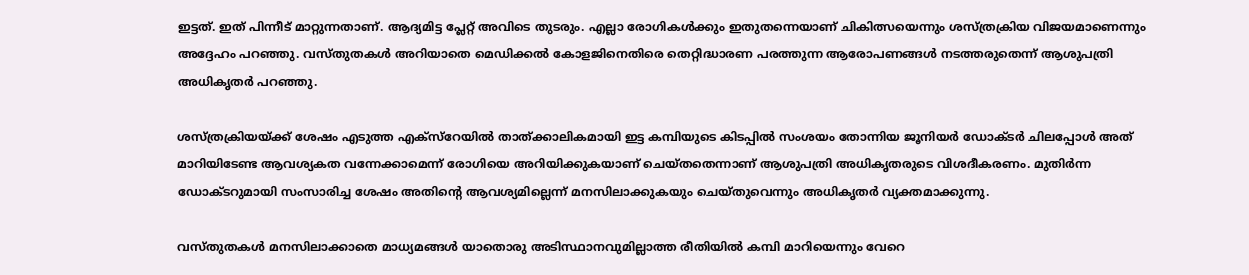ഇട്ടത്. ഇത് പിന്നീട് മാറ്റുന്നതാണ്. ആദ്യമിട്ട പ്ലേറ്റ് അവിടെ തുടരും. എല്ലാ രോഗികൾക്കും ഇതുതന്നെയാണ് ചികിത്സയെന്നും ശസ്ത്രക്രിയ വിജയമാണെന്നും അദ്ദേഹം പറഞ്ഞു. വസ്തുതകൾ അറിയാതെ മെഡിക്കൽ കോളജിനെതിരെ തെറ്റിദ്ധാരണ പരത്തുന്ന ആരോപണങ്ങൾ നടത്തരുതെന്ന് ആശുപത്രി അധികൃതർ പറഞ്ഞു.

ശസ്ത്രക്രിയയ്ക്ക് ശേഷം എടുത്ത എക്സ്റേയിൽ താത്ക്കാലികമായി ഇട്ട കമ്പിയുടെ കിടപ്പിൽ സംശയം തോന്നിയ ജൂനിയർ ഡോക്ടർ ചിലപ്പോൾ അത് മാറിയിടേണ്ട ആവശ്യകത വന്നേക്കാമെന്ന് രോഗിയെ അറിയിക്കുകയാണ് ചെയ്തതെന്നാണ് ആശുപത്രി അധികൃതരുടെ വിശദീകരണം. മുതിർന്ന ഡോക്ടറുമായി സംസാരിച്ച ശേഷം അതിന്റെ ആവശ്യമില്ലെന്ന് മനസിലാക്കുകയും ചെയ്തുവെന്നും അധികൃതർ വ്യക്തമാക്കുന്നു.

വസ്തുതകൾ മനസിലാക്കാതെ മാധ്യമങ്ങൾ യാതൊരു അടിസ്ഥാനവുമില്ലാത്ത രീതിയിൽ കമ്പി മാറിയെന്നും വേറെ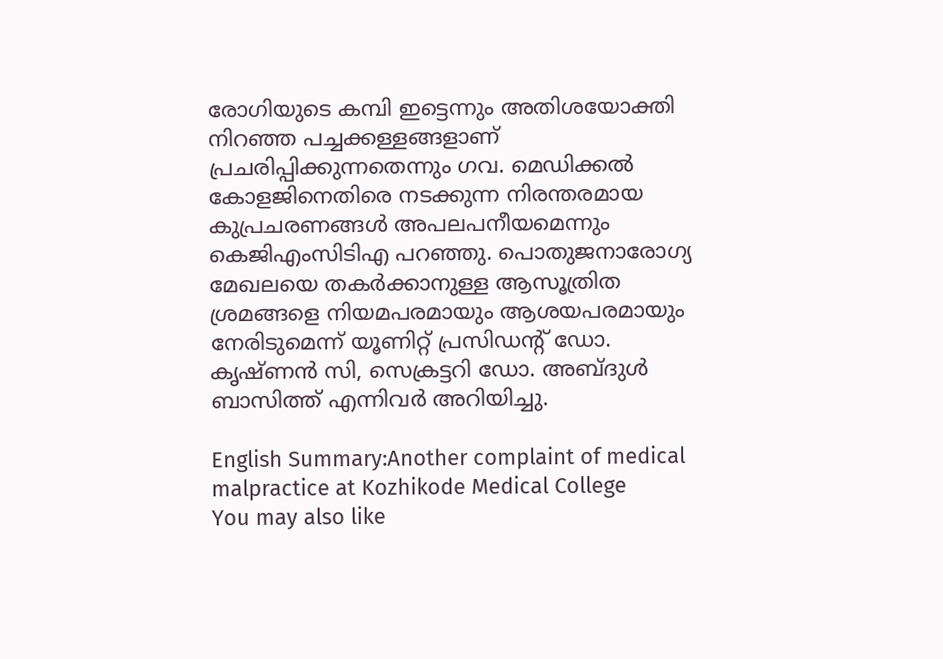രോഗിയുടെ കമ്പി ഇട്ടെന്നും അതിശയോക്തി നിറഞ്ഞ പച്ചക്കള്ളങ്ങളാണ് പ്രചരിപ്പിക്കുന്നതെന്നും ഗവ. മെഡിക്കൽ കോളജിനെതിരെ നടക്കുന്ന നിരന്തരമായ കുപ്രചരണങ്ങൾ അപലപനീയമെന്നും കെജിഎംസിടിഎ പറഞ്ഞു. പൊതുജനാരോഗ്യ മേഖലയെ തകർക്കാനുള്ള ആസൂത്രിത ശ്രമങ്ങളെ നിയമപരമായും ആശയപരമായും നേരിടുമെന്ന് യൂണിറ്റ് പ്രസിഡന്റ് ഡോ. കൃഷ്ണൻ സി, സെക്രട്ടറി ഡോ. അബ്ദുൾ ബാസിത്ത് എന്നിവർ അറിയിച്ചു.

English Summary:Another complaint of medical malpractice at Kozhikode Medical College
You may also like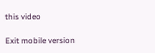this video

Exit mobile version